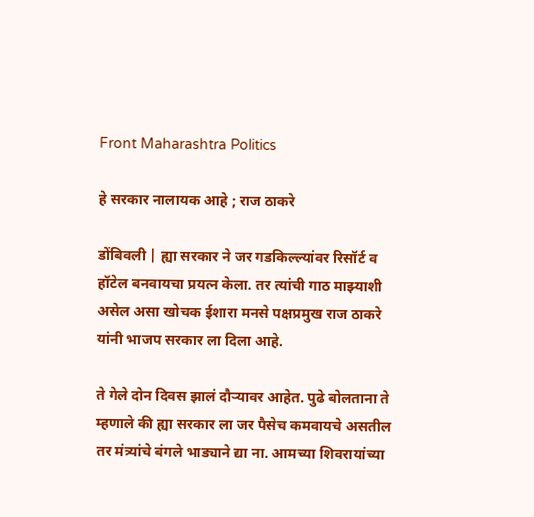Front Maharashtra Politics

हे सरकार नालायक आहे ; राज ठाकरे

डोंबिवली | ह्या सरकार ने जर गडकिल्ल्यांवर रिसॉर्ट व हॉटेल बनवायचा प्रयत्न केला. तर त्यांची गाठ माझ्याशी असेल असा खोचक ईशारा मनसे पक्षप्रमुख राज ठाकरे यांनी भाजप सरकार ला दिला आहे.

ते गेले दोन दिवस झालं दौऱ्यावर आहेत. पुढे बोलताना ते म्हणाले की ह्या सरकार ला जर पैसेच कमवायचे असतील तर मंत्र्यांचे बंगले भाड्याने द्या ना. आमच्या शिवरायांच्या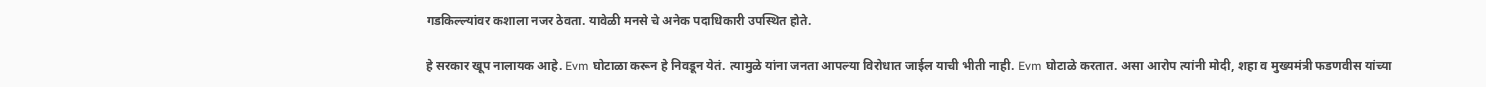गडकिल्ल्यांवर कशाला नजर ठेवता. यावेळी मनसे चे अनेक पदाधिकारी उपस्थित होते.

हे सरकार खूप नालायक आहे. Evm घोटाळा करून हे निवडून येतं. त्यामुळे यांना जनता आपल्या विरोधात जाईल याची भीती नाही. Evm घोटाळे करतात. असा आरोप त्यांनी मोदी, शहा व मुख्यमंत्री फडणवीस यांच्या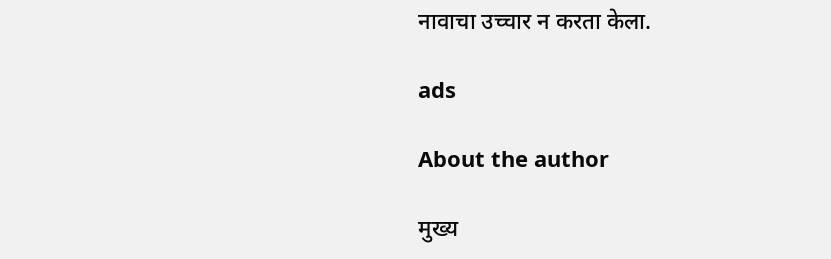नावाचा उच्चार न करता केला.

ads

About the author

मुख्य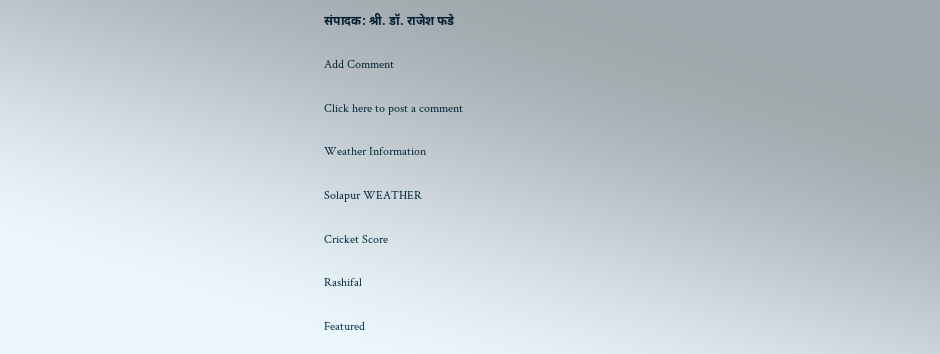संपादक: श्री. डॉ. राजेश फडे

Add Comment

Click here to post a comment

Weather Information

Solapur WEATHER

Cricket Score

Rashifal

Featured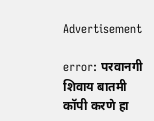Advertisement

error: परवानगी शिवाय बातमी कॉपी करणे हा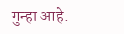गुन्हा आहे.